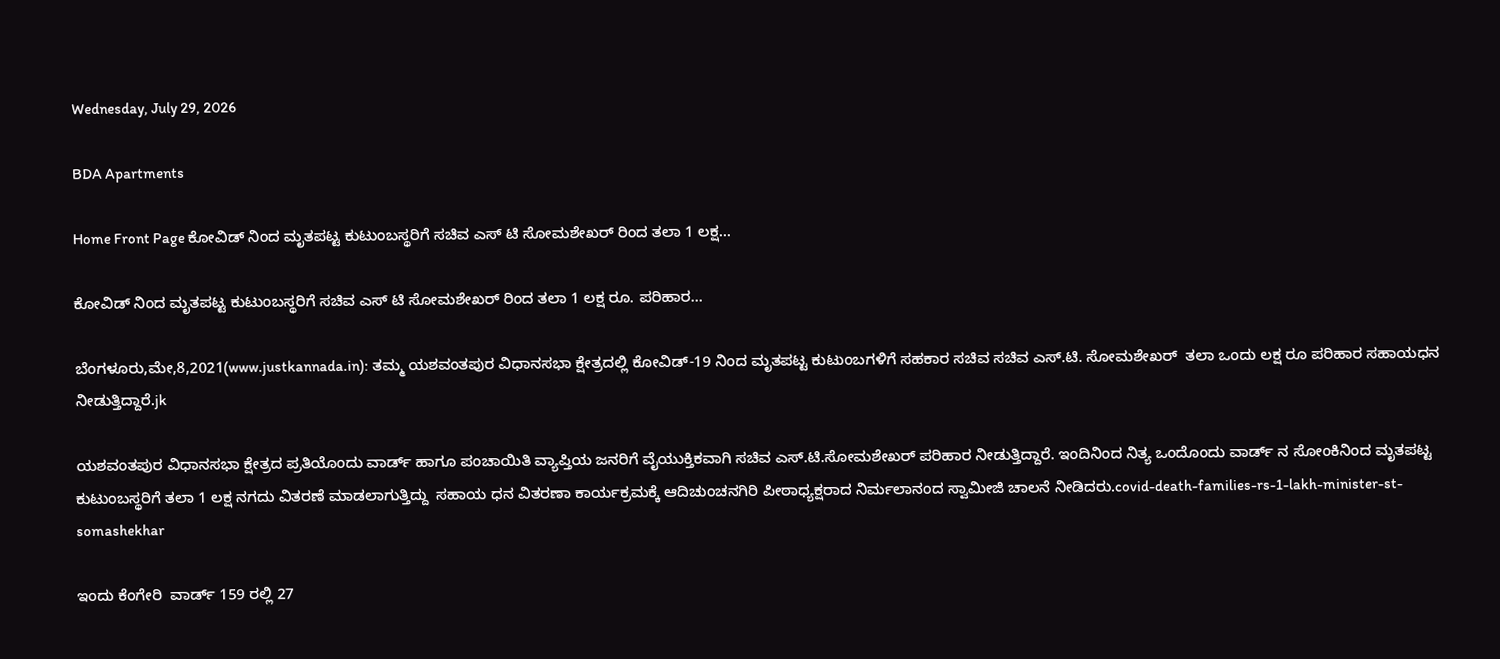Wednesday, July 29, 2026

BDA Apartments

Home Front Page ಕೋವಿಡ್ ನಿಂದ ಮೃತಪಟ್ಟ ಕುಟುಂಬಸ್ಥರಿಗೆ ಸಚಿವ ಎಸ್ ಟಿ ಸೋಮಶೇಖರ್ ರಿಂದ ತಲಾ 1 ಲಕ್ಷ...

ಕೋವಿಡ್ ನಿಂದ ಮೃತಪಟ್ಟ ಕುಟುಂಬಸ್ಥರಿಗೆ ಸಚಿವ ಎಸ್ ಟಿ ಸೋಮಶೇಖರ್ ರಿಂದ ತಲಾ 1 ಲಕ್ಷ ರೂ. ಪರಿಹಾರ…

ಬೆಂಗಳೂರು,ಮೇ,8,2021(www.justkannada.in): ತಮ್ಮ ಯಶವಂತಪುರ ವಿಧಾನಸಭಾ ಕ್ಷೇತ್ರದಲ್ಲಿ ಕೋವಿಡ್-19 ನಿಂದ‌ ಮೃತಪಟ್ಟ ಕುಟುಂಬಗಳಿಗೆ ಸಹಕಾರ ಸಚಿವ ಸಚಿವ ಎಸ್.ಟಿ. ಸೋಮಶೇಖರ್  ತಲಾ ಒಂದು ಲಕ್ಷ ರೂ ಪರಿಹಾರ ಸಹಾಯಧನ ನೀಡುತ್ತಿದ್ದಾರೆ.jk

ಯಶವಂತಪುರ ವಿಧಾನಸಭಾ ಕ್ಷೇತ್ರದ ಪ್ರತಿಯೊಂದು ವಾರ್ಡ್ ಹಾಗೂ ಪಂಚಾಯಿತಿ ವ್ಯಾಪ್ತಿಯ ಜನರಿಗೆ ವೈಯುಕ್ತಿಕವಾಗಿ ಸಚಿವ ಎಸ್.ಟಿ.ಸೋಮಶೇಖರ್ ಪರಿಹಾರ ನೀಡುತ್ತಿದ್ದಾರೆ. ಇಂದಿನಿಂದ ನಿತ್ಯ ಒಂದೊಂದು ವಾರ್ಡ್ ನ ಸೋಂಕಿನಿಂದ ಮೃತಪಟ್ಟ ಕುಟುಂಬಸ್ಥರಿಗೆ ತಲಾ 1 ಲಕ್ಷ ನಗದು ವಿತರಣೆ ಮಾಡಲಾಗುತ್ತಿದ್ದು  ಸಹಾಯ ಧನ ವಿತರಣಾ ಕಾರ್ಯಕ್ರಮಕ್ಕೆ ಆದಿಚುಂಚನಗಿರಿ ಪೀಠಾಧ್ಯಕ್ಷರಾದ ನಿರ್ಮಲಾನಂದ ಸ್ವಾಮೀಜಿ ಚಾಲನೆ ನೀಡಿದರು.covid-death-families-rs-1-lakh-minister-st-somashekhar

ಇಂದು ಕೆಂಗೇರಿ  ವಾರ್ಡ್ 159 ರಲ್ಲಿ 27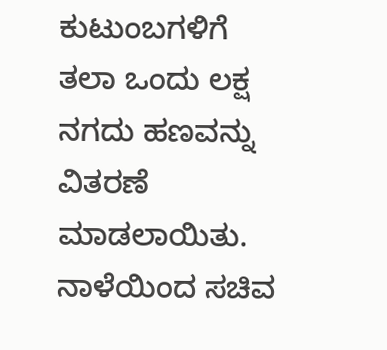ಕುಟುಂಬಗಳಿಗೆ ತಲಾ ಒಂದು ಲಕ್ಷ ನಗದು ಹಣವನ್ನು ವಿತರಣೆ ಮಾಡಲಾಯಿತು. ನಾಳೆಯಿಂದ ಸಚಿವ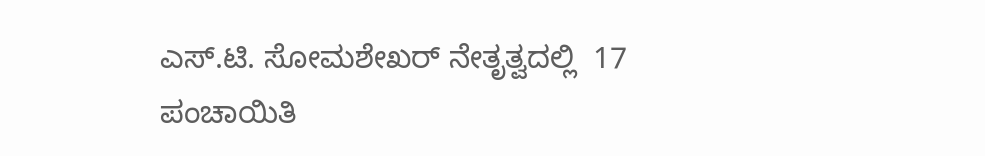ಎಸ್.ಟಿ‌. ಸೋಮಶೇಖರ್ ನೇತೃತ್ವದಲ್ಲಿ  17 ಪಂಚಾಯಿತಿ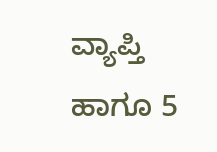ವ್ಯಾಪ್ತಿ ಹಾಗೂ 5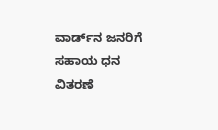ವಾರ್ಡ್‌ನ ಜನರಿಗೆ ಸಹಾಯ ಧನ ವಿತರಣೆ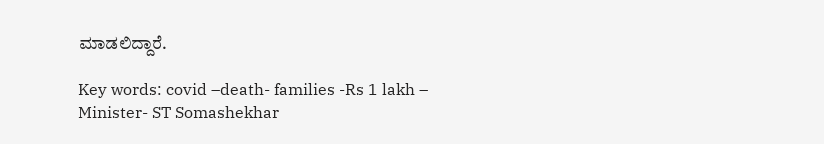ಮಾಡಲಿದ್ದಾರೆ.

Key words: covid –death- families -Rs 1 lakh – Minister- ST Somashekhar